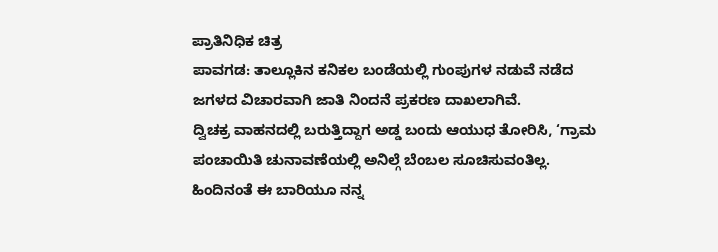ಪ್ರಾತಿನಿಧಿಕ ಚಿತ್ರ
ಪಾವಗಡ: ತಾಲ್ಲೂಕಿನ ಕನಿಕಲ ಬಂಡೆಯಲ್ಲಿ ಗುಂಪುಗಳ ನಡುವೆ ನಡೆದ ಜಗಳದ ವಿಚಾರವಾಗಿ ಜಾತಿ ನಿಂದನೆ ಪ್ರಕರಣ ದಾಖಲಾಗಿವೆ.
ದ್ವಿಚಕ್ರ ವಾಹನದಲ್ಲಿ ಬರುತ್ತಿದ್ದಾಗ ಅಡ್ಡ ಬಂದು ಆಯುಧ ತೋರಿಸಿ, ‘ಗ್ರಾಮ ಪಂಚಾಯಿತಿ ಚುನಾವಣೆಯಲ್ಲಿ ಅನಿಲ್ಗೆ ಬೆಂಬಲ ಸೂಚಿಸುವಂತಿಲ್ಲ. ಹಿಂದಿನಂತೆ ಈ ಬಾರಿಯೂ ನನ್ನ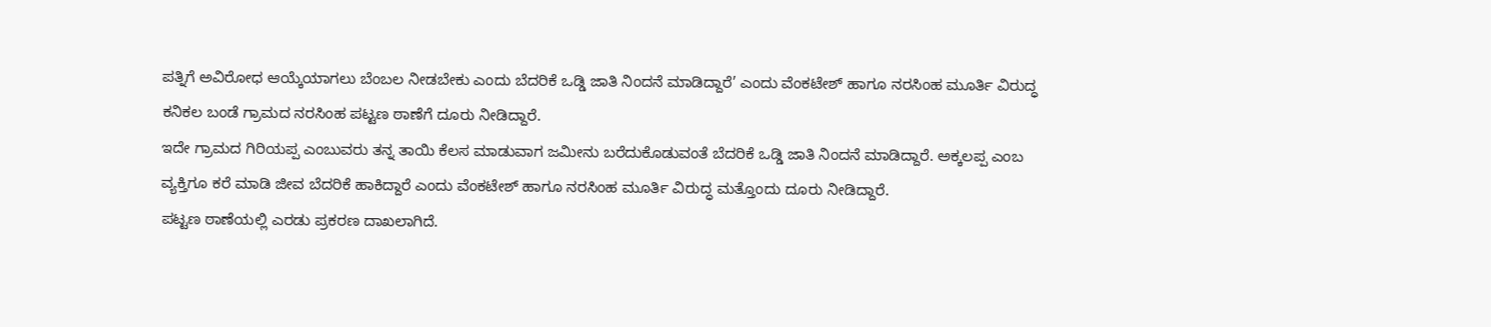ಪತ್ನಿಗೆ ಅವಿರೋಧ ಆಯ್ಕೆಯಾಗಲು ಬೆಂಬಲ ನೀಡಬೇಕು ಎಂದು ಬೆದರಿಕೆ ಒಡ್ಡಿ ಜಾತಿ ನಿಂದನೆ ಮಾಡಿದ್ದಾರೆ’ ಎಂದು ವೆಂಕಟೇಶ್ ಹಾಗೂ ನರಸಿಂಹ ಮೂರ್ತಿ ವಿರುದ್ಧ ಕನಿಕಲ ಬಂಡೆ ಗ್ರಾಮದ ನರಸಿಂಹ ಪಟ್ಟಣ ಠಾಣೆಗೆ ದೂರು ನೀಡಿದ್ದಾರೆ.
ಇದೇ ಗ್ರಾಮದ ಗಿರಿಯಪ್ಪ ಎಂಬುವರು ತನ್ನ ತಾಯಿ ಕೆಲಸ ಮಾಡುವಾಗ ಜಮೀನು ಬರೆದುಕೊಡುವಂತೆ ಬೆದರಿಕೆ ಒಡ್ಡಿ ಜಾತಿ ನಿಂದನೆ ಮಾಡಿದ್ದಾರೆ. ಅಕ್ಕಲಪ್ಪ ಎಂಬ ವ್ಯಕ್ತಿಗೂ ಕರೆ ಮಾಡಿ ಜೀವ ಬೆದರಿಕೆ ಹಾಕಿದ್ದಾರೆ ಎಂದು ವೆಂಕಟೇಶ್ ಹಾಗೂ ನರಸಿಂಹ ಮೂರ್ತಿ ವಿರುದ್ಧ ಮತ್ತೊಂದು ದೂರು ನೀಡಿದ್ದಾರೆ.
ಪಟ್ಟಣ ಠಾಣೆಯಲ್ಲಿ ಎರಡು ಪ್ರಕರಣ ದಾಖಲಾಗಿದೆ.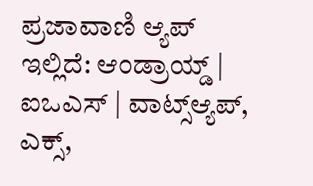ಪ್ರಜಾವಾಣಿ ಆ್ಯಪ್ ಇಲ್ಲಿದೆ: ಆಂಡ್ರಾಯ್ಡ್ | ಐಒಎಸ್ | ವಾಟ್ಸ್ಆ್ಯಪ್, ಎಕ್ಸ್,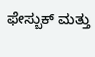ಫೇಸ್ಬುಕ್ ಮತ್ತು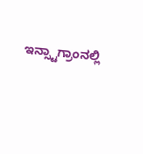ಇನ್ಸ್ಟಾಗ್ರಾಂನಲ್ಲಿ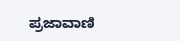ಪ್ರಜಾವಾಣಿ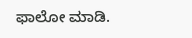ಫಾಲೋ ಮಾಡಿ.